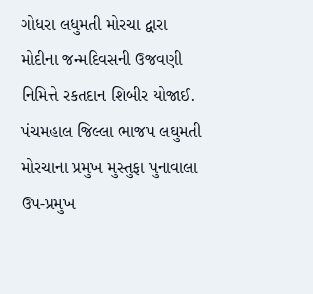ગોધરા લધુમતી મોરચા દ્વારા મોદીના જન્મદિવસની ઉજવણી નિમિત્તે રકતદાન શિબીર યોજાઈ.
પંચમહાલ જિલ્લા ભાજપ લઘુમતી મોરચાના પ્રમુખ મુસ્તુફા પુનાવાલા ઉપ-પ્રમુખ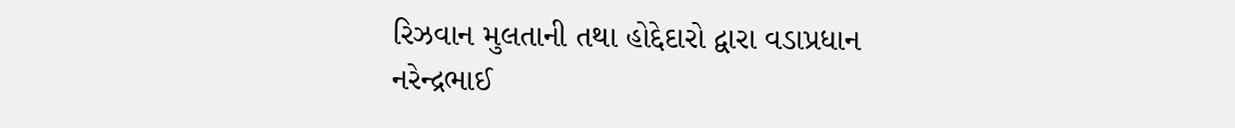રિઝવાન મુલતાની તથા હોદ્દેદારો દ્વારા વડાપ્રધાન નરેન્દ્રભાઈ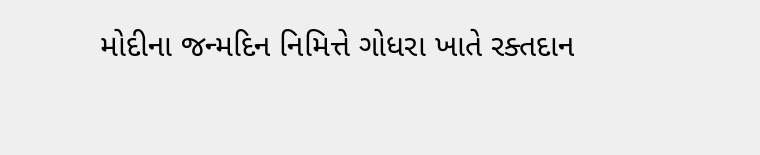મોદીના જન્મદિન નિમિત્તે ગોધરા ખાતે રક્તદાન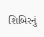શિબિરનું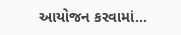આયોજન કરવામાં...